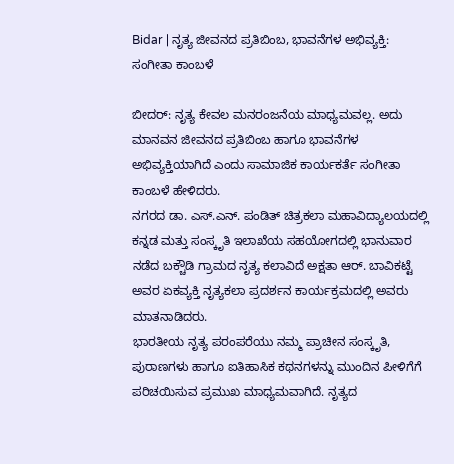Bidar | ನೃತ್ಯ ಜೀವನದ ಪ್ರತಿಬಿಂಬ, ಭಾವನೆಗಳ ಅಭಿವ್ಯಕ್ತಿ: ಸಂಗೀತಾ ಕಾಂಬಳೆ

ಬೀದರ್: ನೃತ್ಯ ಕೇವಲ ಮನರಂಜನೆಯ ಮಾಧ್ಯಮವಲ್ಲ. ಅದು ಮಾನವನ ಜೀವನದ ಪ್ರತಿಬಿಂಬ ಹಾಗೂ ಭಾವನೆಗಳ ಅಭಿವ್ಯಕ್ತಿಯಾಗಿದೆ ಎಂದು ಸಾಮಾಜಿಕ ಕಾರ್ಯಕರ್ತೆ ಸಂಗೀತಾ ಕಾಂಬಳೆ ಹೇಳಿದರು.
ನಗರದ ಡಾ. ಎಸ್.ಎನ್. ಪಂಡಿತ್ ಚಿತ್ರಕಲಾ ಮಹಾವಿದ್ಯಾಲಯದಲ್ಲಿ ಕನ್ನಡ ಮತ್ತು ಸಂಸ್ಕೃತಿ ಇಲಾಖೆಯ ಸಹಯೋಗದಲ್ಲಿ ಭಾನುವಾರ ನಡೆದ ಬಕ್ಚೌಡಿ ಗ್ರಾಮದ ನೃತ್ಯ ಕಲಾವಿದೆ ಅಕ್ಷತಾ ಆರ್. ಬಾವಿಕಟ್ಟೆ ಅವರ ಏಕವ್ಯಕ್ತಿ ನೃತ್ಯಕಲಾ ಪ್ರದರ್ಶನ ಕಾರ್ಯಕ್ರಮದಲ್ಲಿ ಅವರು ಮಾತನಾಡಿದರು.
ಭಾರತೀಯ ನೃತ್ಯ ಪರಂಪರೆಯು ನಮ್ಮ ಪ್ರಾಚೀನ ಸಂಸ್ಕೃತಿ, ಪುರಾಣಗಳು ಹಾಗೂ ಐತಿಹಾಸಿಕ ಕಥನಗಳನ್ನು ಮುಂದಿನ ಪೀಳಿಗೆಗೆ ಪರಿಚಯಿಸುವ ಪ್ರಮುಖ ಮಾಧ್ಯಮವಾಗಿದೆ. ನೃತ್ಯದ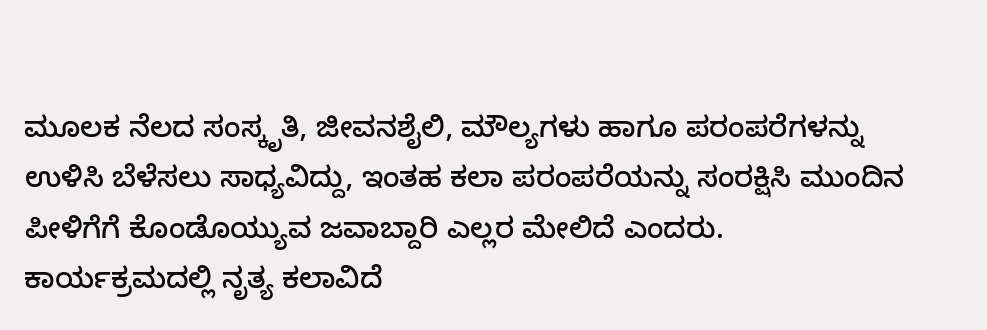ಮೂಲಕ ನೆಲದ ಸಂಸ್ಕೃತಿ, ಜೀವನಶೈಲಿ, ಮೌಲ್ಯಗಳು ಹಾಗೂ ಪರಂಪರೆಗಳನ್ನು ಉಳಿಸಿ ಬೆಳೆಸಲು ಸಾಧ್ಯವಿದ್ದು, ಇಂತಹ ಕಲಾ ಪರಂಪರೆಯನ್ನು ಸಂರಕ್ಷಿಸಿ ಮುಂದಿನ ಪೀಳಿಗೆಗೆ ಕೊಂಡೊಯ್ಯುವ ಜವಾಬ್ದಾರಿ ಎಲ್ಲರ ಮೇಲಿದೆ ಎಂದರು.
ಕಾರ್ಯಕ್ರಮದಲ್ಲಿ ನೃತ್ಯ ಕಲಾವಿದೆ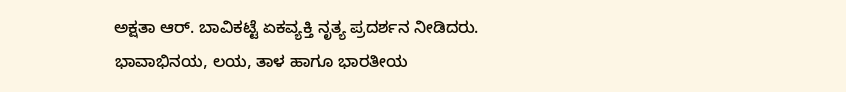ಅಕ್ಷತಾ ಆರ್. ಬಾವಿಕಟ್ಟೆ ಏಕವ್ಯಕ್ತಿ ನೃತ್ಯ ಪ್ರದರ್ಶನ ನೀಡಿದರು. ಭಾವಾಭಿನಯ, ಲಯ, ತಾಳ ಹಾಗೂ ಭಾರತೀಯ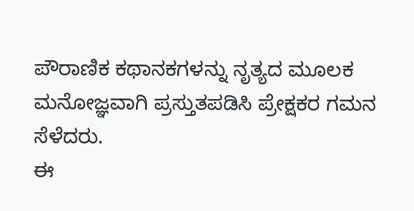ಪೌರಾಣಿಕ ಕಥಾನಕಗಳನ್ನು ನೃತ್ಯದ ಮೂಲಕ ಮನೋಜ್ಞವಾಗಿ ಪ್ರಸ್ತುತಪಡಿಸಿ ಪ್ರೇಕ್ಷಕರ ಗಮನ ಸೆಳೆದರು.
ಈ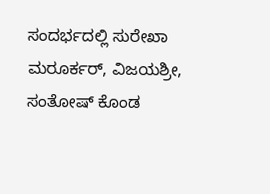ಸಂದರ್ಭದಲ್ಲಿ ಸುರೇಖಾ ಮರೂರ್ಕರ್, ವಿಜಯಶ್ರೀ, ಸಂತೋಷ್ ಕೊಂಡ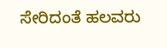ಸೇರಿದಂತೆ ಹಲವರು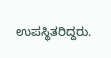ಉಪಸ್ಥಿತರಿದ್ದರು.